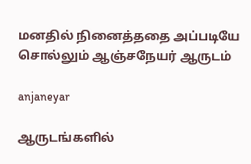மனதில் நினைத்ததை அப்படியே சொல்லும் ஆஞ்சநேயர் ஆருடம்

anjaneyar

ஆருடங்களில்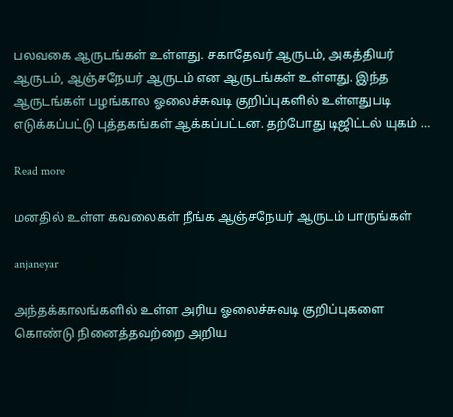பலவகை ஆருடங்கள் உள்ளது. சகாதேவர் ஆருடம், அகத்தியர் ஆருடம், ஆஞ்சநேயர் ஆருடம் என ஆருடங்கள் உள்ளது. இந்த ஆருடங்கள் பழங்கால ஓலைச்சுவடி குறிப்புகளில் உள்ளதுபடி எடுக்கப்பட்டு புத்தகங்கள் ஆக்கப்பட்டன. தற்போது டிஜிட்டல் யுகம் …

Read more

மனதில் உள்ள கவலைகள் நீங்க ஆஞ்சநேயர் ஆருடம் பாருங்கள்

anjaneyar

அந்தக்காலங்களில் உள்ள அரிய ஓலைச்சுவடி குறிப்புகளை கொண்டு நினைத்தவற்றை அறிய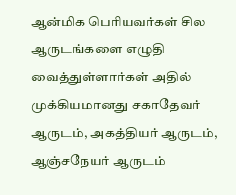ஆன்மிக பெரியவர்கள் சில ஆருடங்களை எழுதி வைத்துள்ளார்கள் அதில் முக்கியமானது சகாதேவர் ஆருடம், அகத்தியர் ஆருடம், ஆஞ்சநேயர் ஆருடம்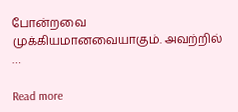போன்றவை முக்கியமானவையாகும். அவற்றில் …

Read more